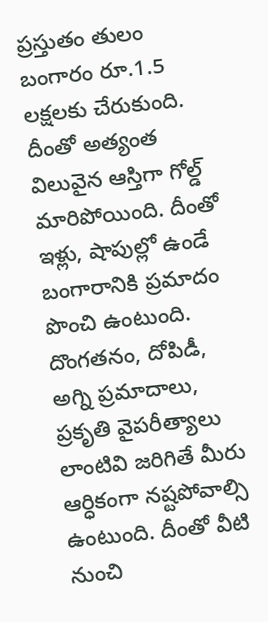ప్రస్తుతం తులం బంగారం రూ.1.5 లక్షలకు చేరుకుంది. దీంతో అత్యంత విలువైన ఆస్తిగా గోల్డ్ మారిపోయింది. దీంతో ఇళ్లు, షాపుల్లో ఉండే బంగారానికి ప్రమాదం పొంచి ఉంటుంది. దొంగతనం, దోపిడీ, అగ్ని ప్రమాదాలు, ప్రకృతి వైపరీత్యాలు లాంటివి జరిగితే మీరు ఆర్ధికంగా నష్టపోవాల్సి ఉంటుంది. దీంతో వీటి నుంచి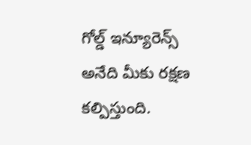గోల్డ్ ఇన్యూరెన్స్ అనేది మీకు రక్షణ కల్పిస్తుంది.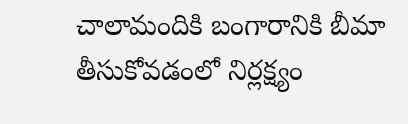చాలామందికి బంగారానికి బీమా తీసుకోవడంలో నిర్లక్ష్యం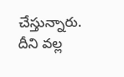చేస్తున్నారు. దీని వల్ల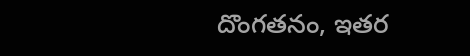దొంగతనం, ఇతర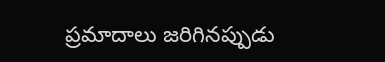ప్రమాదాలు జరిగినప్పుడు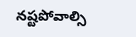నష్టపోవాల్సి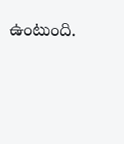ఉంటుంది.